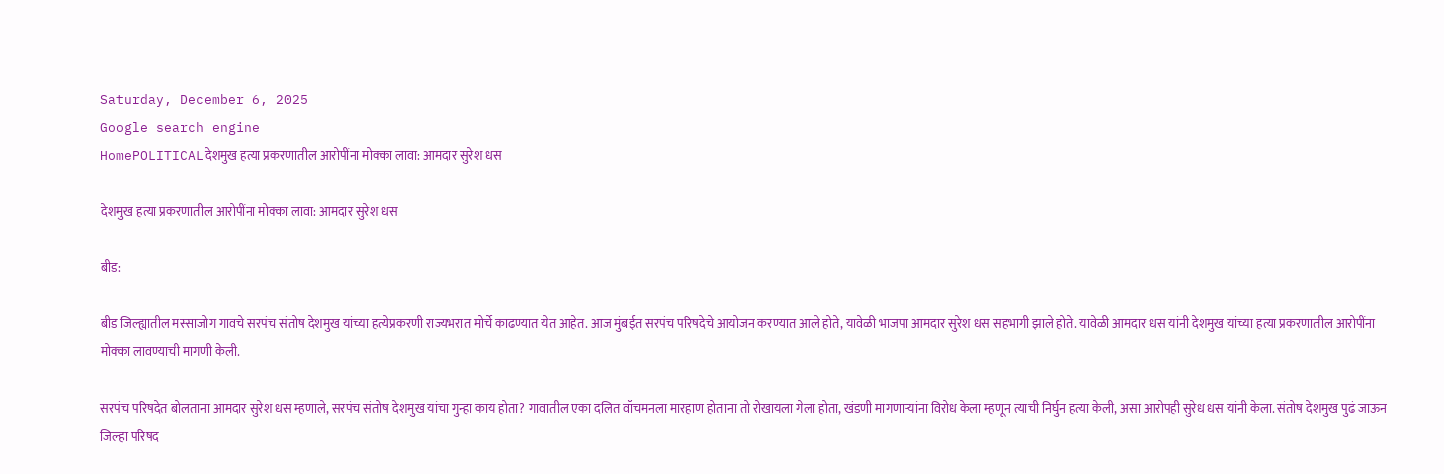Saturday, December 6, 2025
Google search engine
HomePOLITICALदेशमुख हत्या प्रकरणातील आरोपींना मोक्का लावा: आमदार सुरेश धस

देशमुख हत्या प्रकरणातील आरोपींना मोक्का लावा: आमदार सुरेश धस

बीड:

बीड जिल्ह्यातील मस्साजोग गावचे सरपंच संतोष देशमुख यांच्या हत्येप्रकरणी राज्यभरात मोर्चे काढण्यात येत आहेत. आज मुंबईत सरपंच परिषदेचे आयोजन करण्यात आले होते, यावेळी भाजपा आमदार सुरेश धस सहभागी झाले होते. यावेळी आमदार धस यांनी देशमुख यांच्या हत्या प्रकरणातील आरोपींना मोक्का लावण्याची मागणी केली.

सरपंच परिषदेत बोलताना आमदार सुरेश धस म्हणाले, सरपंच संतोष देशमुख यांचा गुन्हा काय होता? गावातील एका दलित वॉचमनला मारहाण होताना तो रोखायला गेला होता, खंडणी मागणाऱ्यांना विरोध केला म्हणून त्याची निर्घुन हत्या केली, असा आरोपही सुरेध धस यांनी केला. संतोष देशमुख पुढं जाऊन जिल्हा परिषद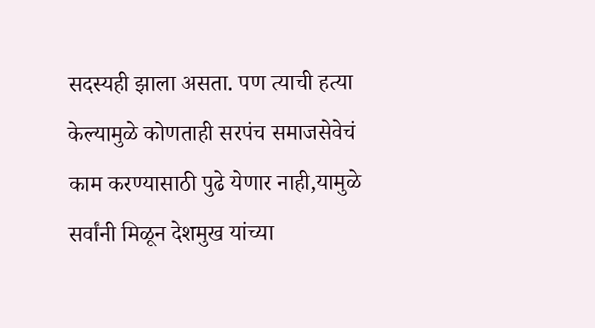सदस्यही झाला असता. पण त्याची हत्या केल्यामुळे कोणताही सरपंच समाजसेवेचं काम करण्यासाठी पुढे येणार नाही,यामुळे सर्वांनी मिळून देशमुख यांच्या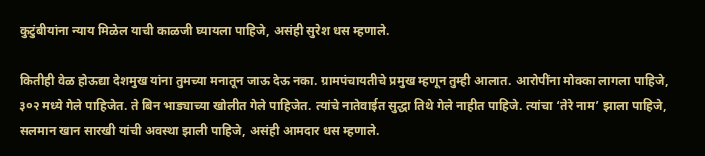कुटुंबीयांना न्याय मिळेल याची काळजी घ्यायला पाहिजे, असंही सुरेश धस म्हणाले.

कितीही वेळ होऊद्या देशमुख यांना तुमच्या मनातून जाऊ देऊ नका. ग्रामपंचायतीचे प्रमुख म्हणून तुम्ही आलात. आरोपींना मोक्का लागला पाहिजे, ३०२ मध्ये गेले पाहिजेत. ते बिन भाड्याच्या खोलीत गेले पाहिजेत. त्यांचे नातेवाईत सुद्धा तिथे गेले नाहीत पाहिजे. त्यांचा ‘तेरे नाम’ झाला पाहिजे, सलमान खान सारखी यांची अवस्था झाली पाहिजे, असंही आमदार धस म्हणाले.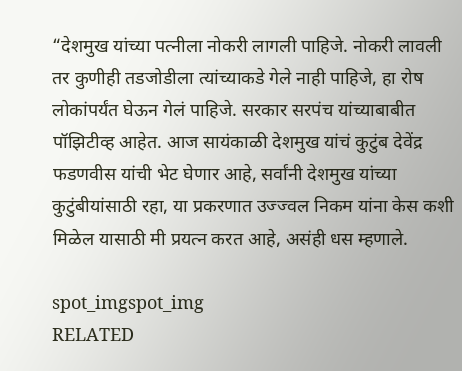“देशमुख यांच्या पत्नीला नोकरी लागली पाहिजे. नोकरी लावली तर कुणीही तडजोडीला त्यांच्याकडे गेले नाही पाहिजे, हा रोष लोकांपर्यंत घेऊन गेलं पाहिजे. सरकार सरपंच यांच्याबाबीत पॉझिटीव्ह आहेत. आज सायंकाळी देशमुख यांचं कुटुंब देवेंद्र फडणवीस यांची भेट घेणार आहे, सर्वांनी देशमुख यांच्या कुटुंबीयांसाठी रहा, या प्रकरणात उज्ज्वल निकम यांना केस कशी मिळेल यासाठी मी प्रयत्न करत आहे, असंही धस म्हणाले.

spot_imgspot_img
RELATED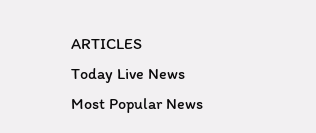ARTICLES
Today Live News
Most Popular News